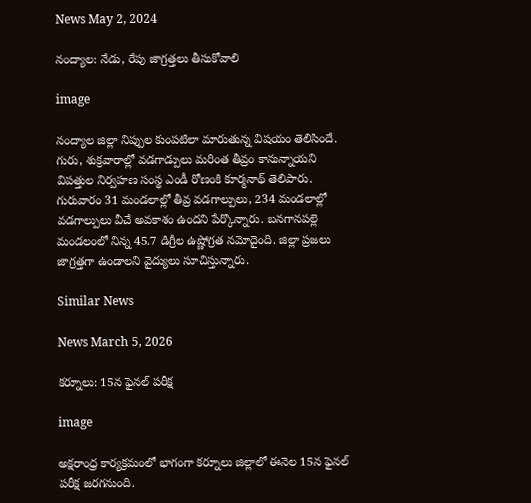News May 2, 2024

నంద్యాల: నేడు, రేపు జాగ్రత్తలు తీసుకోవాలి

image

నంద్యాల జిల్లా నిప్పుల కుంపటిలా మారుతున్న విషయం తెలిసిందే. గురు, శుక్రవారాల్లో వడగాడ్పులు మరింత తీవ్రం కానున్నాయని విపత్తుల నిర్వహణ సంస్థ ఎండీ రోణంకి కూర్మనాథ్ తెలిపారు. గురువారం 31 మండలాల్లో తీవ్ర వడగాల్పులు, 234 మండలాల్లో వడగాల్పులు వీచే అవకాశం ఉందని పేర్కొన్నారు. బనగానపల్లె మండలంలో నిన్న 45.7 డిగ్రీల ఉష్ణోగ్రత నమోదైంది. జిల్లా ప్రజలు జాగ్రత్తగా ఉండాలని వైద్యులు సూచిస్తున్నారు.

Similar News

News March 5, 2026

కర్నూలు: 15న ఫైనల్ పరీక్ష

image

అక్షరాంధ్ర కార్యక్రమంలో భాగంగా కర్నూలు జిల్లాలో ఈనెల 15న ఫైనల్ పరీక్ష జరగనుంది.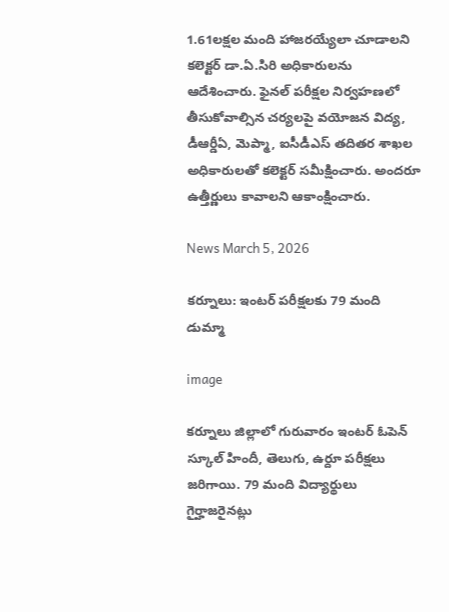1.61లక్షల మంది హాజరయ్యేలా చూడాలని కలెక్టర్ డా.ఏ.సిరి అధికారులను ఆదేశించారు. ఫైనల్ పరీక్షల నిర్వహణలో తీసుకోవాల్సిన చర్యలపై వయోజన విద్య, డీఆర్డీఏ, మెప్మా, ఐసీడీఎస్ తదితర శాఖల అధికారులతో కలెక్టర్ సమీక్షించారు. అందరూ ఉత్తీర్ణులు కావాలని ఆకాంక్షించారు.

News March 5, 2026

కర్నూలు: ఇంటర్ పరీక్షలకు 79 మంది డుమ్మా

image

కర్నూలు జిల్లాలో గురువారం ఇంటర్ ఓపెన్ స్కూల్ హిందీ, తెలుగు, ఉర్దూ పరీక్షలు జరిగాయి. 79 మంది విద్యార్థులు గైర్హాజరైనట్లు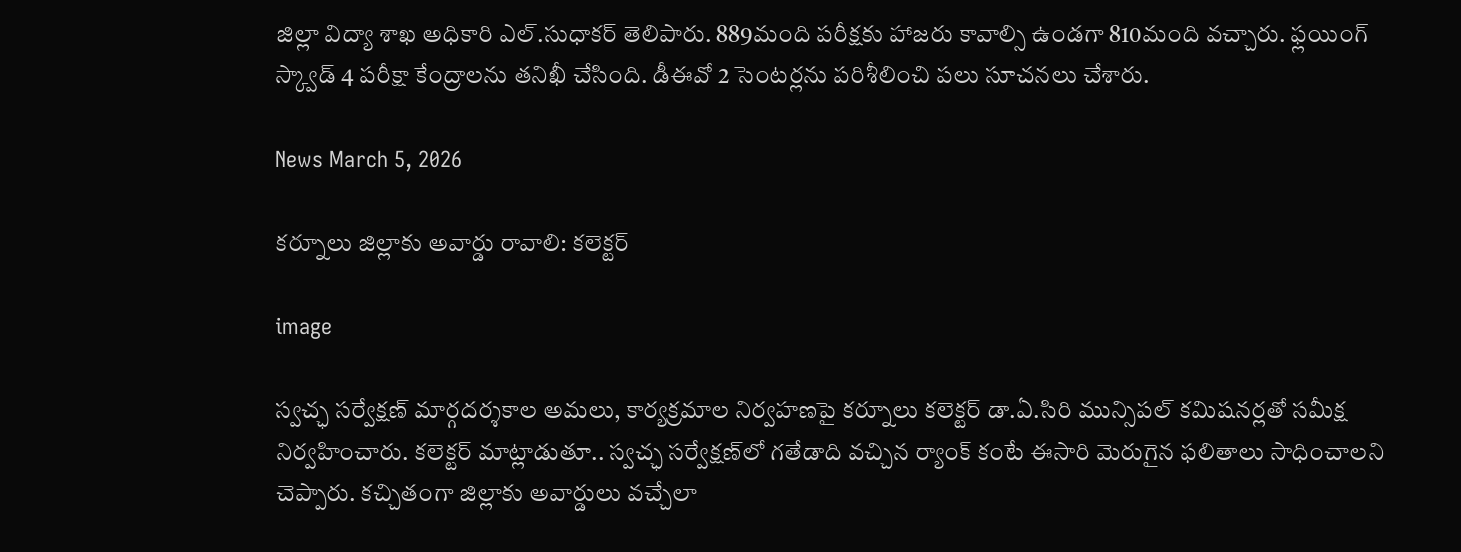జిల్లా విద్యా శాఖ అధికారి ఎల్.సుధాకర్ తెలిపారు. 889మంది పరీక్షకు హాజరు కావాల్సి ఉండగా 810మంది వచ్చారు. ఫ్లయింగ్ స్క్వాడ్ 4 పరీక్షా కేంద్రాలను తనిఖీ చేసింది. డీఈవో 2 సెంటర్లను పరిశీలించి పలు సూచనలు చేశారు.

News March 5, 2026

కర్నూలు జిల్లాకు అవార్డు రావాలి: కలెక్టర్

image

స్వచ్ఛ సర్వేక్షణ్ మార్గదర్శకాల అమలు, కార్యక్రమాల నిర్వహణపై కర్నూలు కలెక్టర్ డా.ఏ.సిరి మున్సిపల్ కమిషనర్లతో సమీక్ష నిర్వహించారు. కలెక్టర్ మాట్లాడుతూ.. స్వచ్ఛ సర్వేక్షణ్‌లో గతేడాది వచ్చిన ర్యాంక్ కంటే ఈసారి మెరుగైన ఫలితాలు సాధించాలని చెప్పారు. కచ్చితంగా జిల్లాకు అవార్డులు వచ్చేలా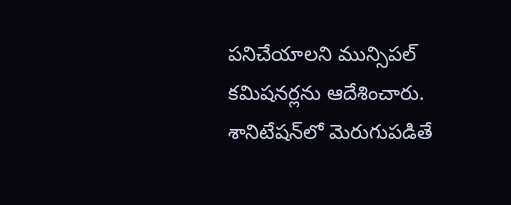పనిచేయాలని మున్సిపల్ కమిషనర్లను ఆదేశించారు. శానిటేషన్‌లో మెరుగుపడితే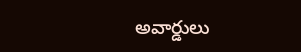అవార్డులు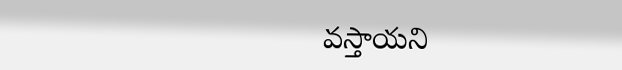వస్తాయని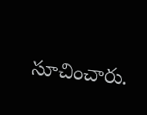సూచించారు.